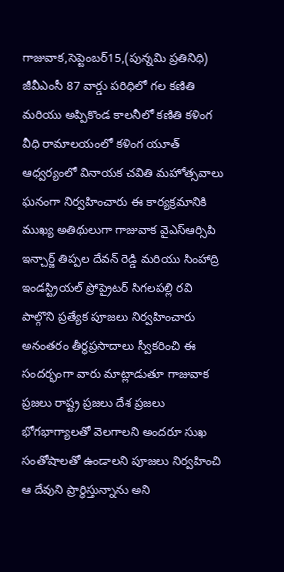గాజువాక,సెప్టెంబర్15,(పున్నమి ప్రతినిధి)
జీవీఎంసీ 87 వార్డు పరిధిలో గల కణితి మరియు అప్పికొండ కాలనీలో కణితి కళింగ వీధి రామాలయంలో కళింగ యూత్ ఆధ్వర్యంలో వినాయక చవితి మహోత్సవాలు ఘనంగా నిర్వహించారు ఈ కార్యక్రమానికి ముఖ్య అతిథులుగా గాజువాక వైఎస్ఆర్సిపి ఇన్చార్జ్ తిప్పల దేవన్ రెడ్డి మరియు సింహాద్రి ఇండస్ట్రియల్ ప్రోప్రైటర్ సిగలపల్లి రవి పాల్గొని ప్రత్యేక పూజలు నిర్వహించారు అనంతరం తీర్థప్రసాదాలు స్వీకరించి ఈ సందర్భంగా వారు మాట్లాడుతూ గాజువాక ప్రజలు రాష్ట్ర ప్రజలు దేశ ప్రజలు భోగభాగ్యాలతో వెలగాలని అందరూ సుఖ సంతోషాలతో ఉండాలని పూజలు నిర్వహించి ఆ దేవుని ప్రార్థిస్తున్నాను అని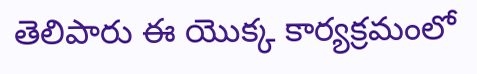తెలిపారు ఈ యొక్క కార్యక్రమంలో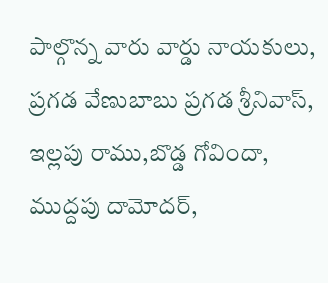పాల్గొన్న వారు వార్డు నాయకులు, ప్రగడ వేణుబాబు ప్రగడ శ్రీనివాస్, ఇల్లపు రాము,బొడ్డ గోవిందా, ముద్దపు దామోదర్,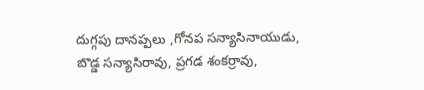దుగ్గపు దానప్పలు ,గోనప సన్యాసినాయుడు, బొడ్డ సన్యాసిరావు, ప్రగడ శంకర్రావు,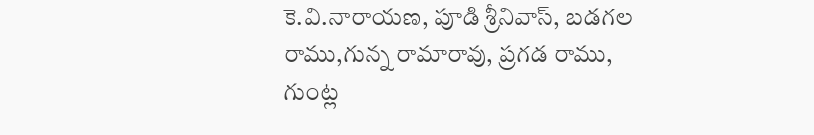కె.వి.నారాయణ, పూడి శ్రీనివాస్, బడగల రాము,గున్న రామారావు, ప్రగడ రాము, గుంట్ల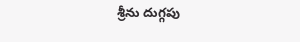శ్రీను దుగ్గపు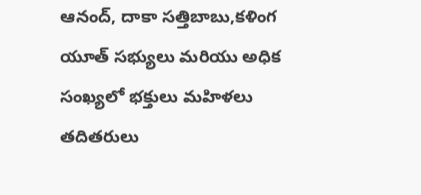ఆనంద్, దాకా సత్తిబాబు,కళింగ యూత్ సభ్యులు మరియు అధిక సంఖ్యలో భక్తులు మహిళలు తదితరులు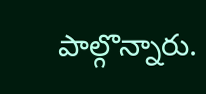పాల్గొన్నారు.